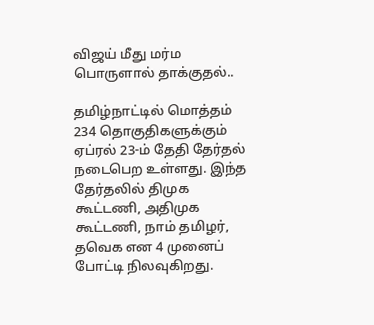விஜய் மீது மர்ம பொருளால் தாக்குதல்..

தமிழ்நாட்டில் மொத்தம் 234 தொகுதிகளுக்கும் ஏப்ரல் 23-ம் தேதி தேர்தல் நடைபெற உள்ளது. இந்த தேர்தலில் திமுக கூட்டணி, அதிமுக கூட்டணி, நாம் தமிழர், தவெக என 4 முனைப் போட்டி நிலவுகிறது.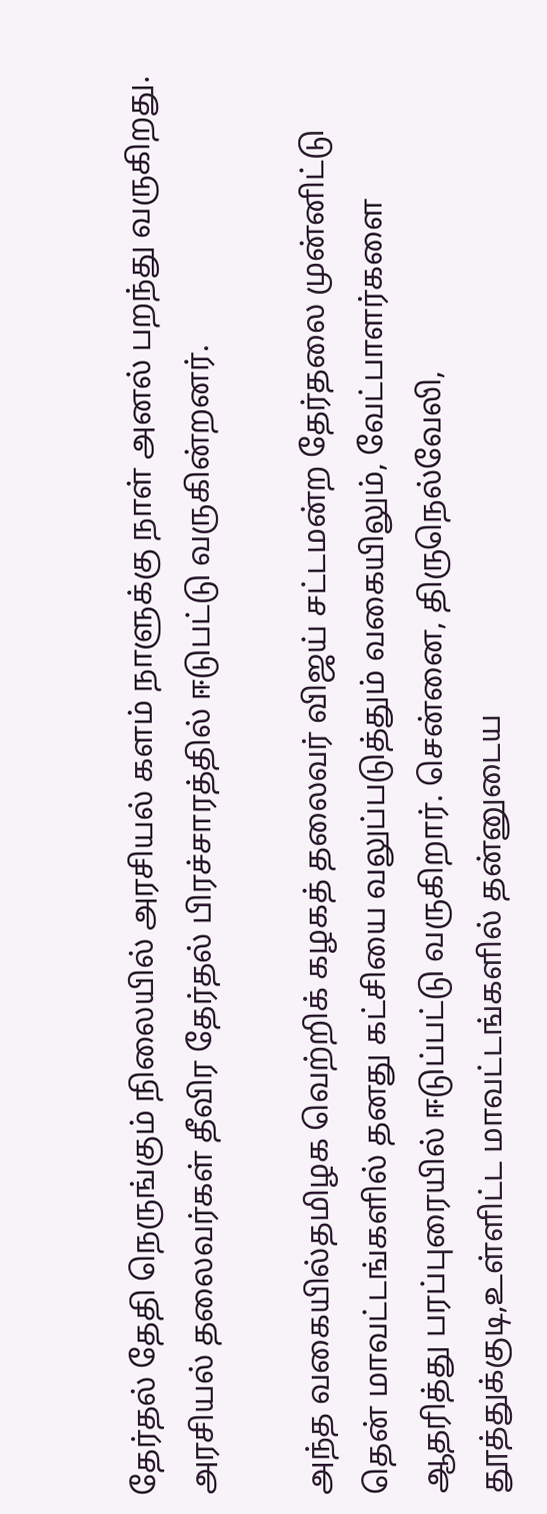தேர்தல் தேதி நெருங்கும் நிலையில் அரசியல் களம் நாளுக்கு நாள் அனல் பறந்து வருகிறது. அரசியல் தலைவர்கள் தீவிர தேர்தல் பிரச்சாரத்தில் ஈடுபட்டு வருகின்றனர்.

அந்த வகையில்தமிழக வெற்றிக் கழகத் தலைவர் விஜய் சட்டமன்ற தேர்தலை முன்னிட்டு தென் மாவட்டங்களில் தனது கட்சியை வலுப்படுத்தும் வகையிலும், வேட்பாளர்களை ஆதரித்து பரப்புரையில் ஈடுப்பட்டு வருகிறார். சென்னை, திருநெல்வேலி, தூத்துக்குடி,உள்ளிட்ட மாவட்டங்களில் தன்னுடைய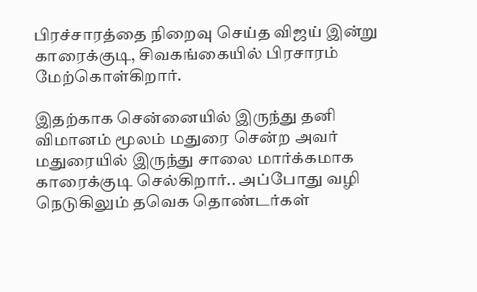பிரச்சாரத்தை நிறைவு செய்த விஜய் இன்று காரைக்குடி, சிவகங்கையில் பிரசாரம் மேற்கொள்கிறார்.

இதற்காக சென்னையில் இருந்து தனி விமானம் மூலம் மதுரை சென்ற அவர் மதுரையில் இருந்து சாலை மார்க்கமாக காரைக்குடி செல்கிறார்.. அப்போது வழி நெடுகிலும் தவெக தொண்டர்கள்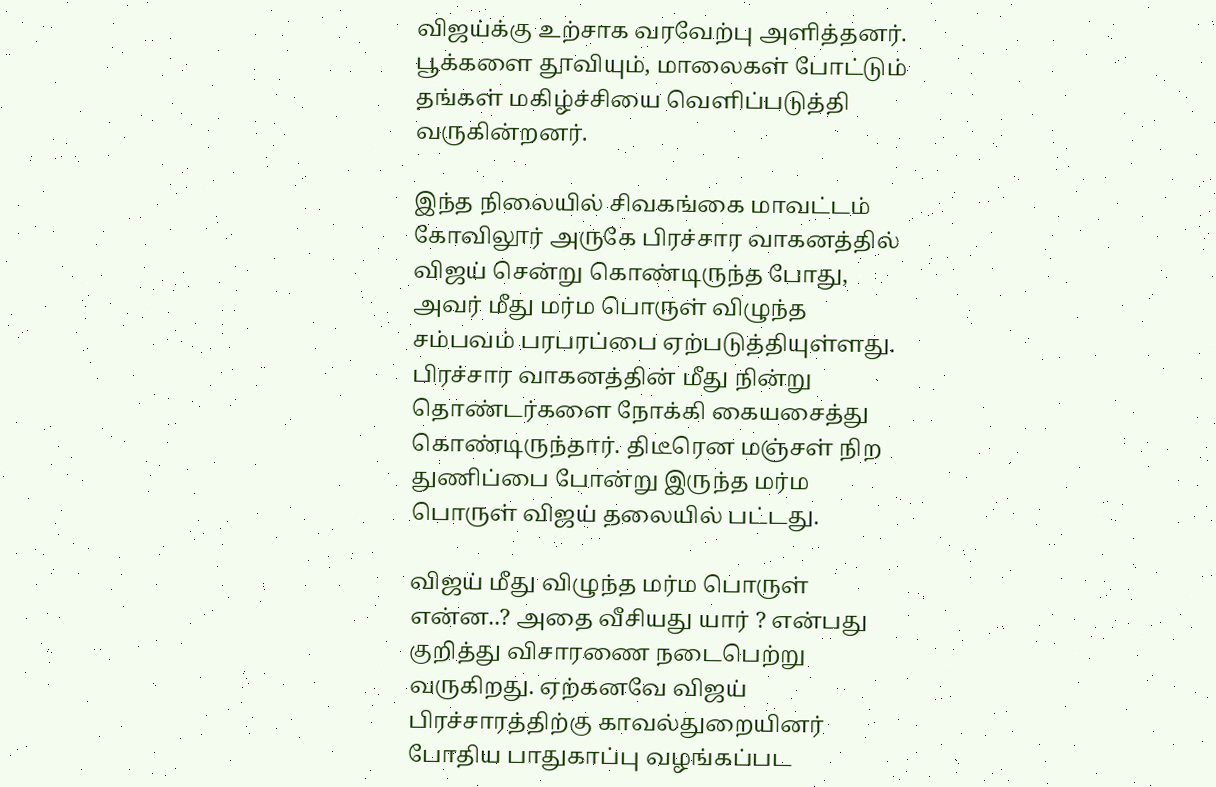விஜய்க்கு உற்சாக வரவேற்பு அளித்தனர். பூக்களை தூவியும், மாலைகள் போட்டும் தங்கள் மகிழ்ச்சியை வெளிப்படுத்தி வருகின்றனர்.

இந்த நிலையில் சிவகங்கை மாவட்டம் கோவிலூர் அருகே பிரச்சார வாகனத்தில் விஜய் சென்று கொண்டிருந்த போது, அவர் மீது மர்ம பொருள் விழுந்த சம்பவம் பரபரப்பை ஏற்படுத்தியுள்ளது. பிரச்சார வாகனத்தின் மீது நின்று தொண்டர்களை நோக்கி கையசைத்து கொண்டிருந்தார். திடீரென மஞ்சள் நிற துணிப்பை போன்று இருந்த மர்ம பொருள் விஜய் தலையில் பட்டது.

விஜய் மீது விழுந்த மர்ம பொருள் என்ன..? அதை வீசியது யார் ? என்பது குறித்து விசாரணை நடைபெற்று வருகிறது. ஏற்கனவே விஜய் பிரச்சாரத்திற்கு காவல்துறையினர் போதிய பாதுகாப்பு வழங்கப்பட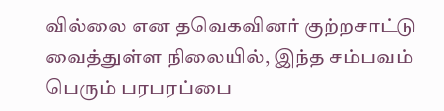வில்லை என தவெகவினர் குற்றசாட்டு வைத்துள்ள நிலையில், இந்த சம்பவம் பெரும் பரபரப்பை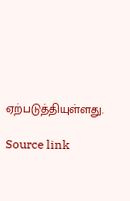ஏற்படுத்தியுள்ளது.

Source link